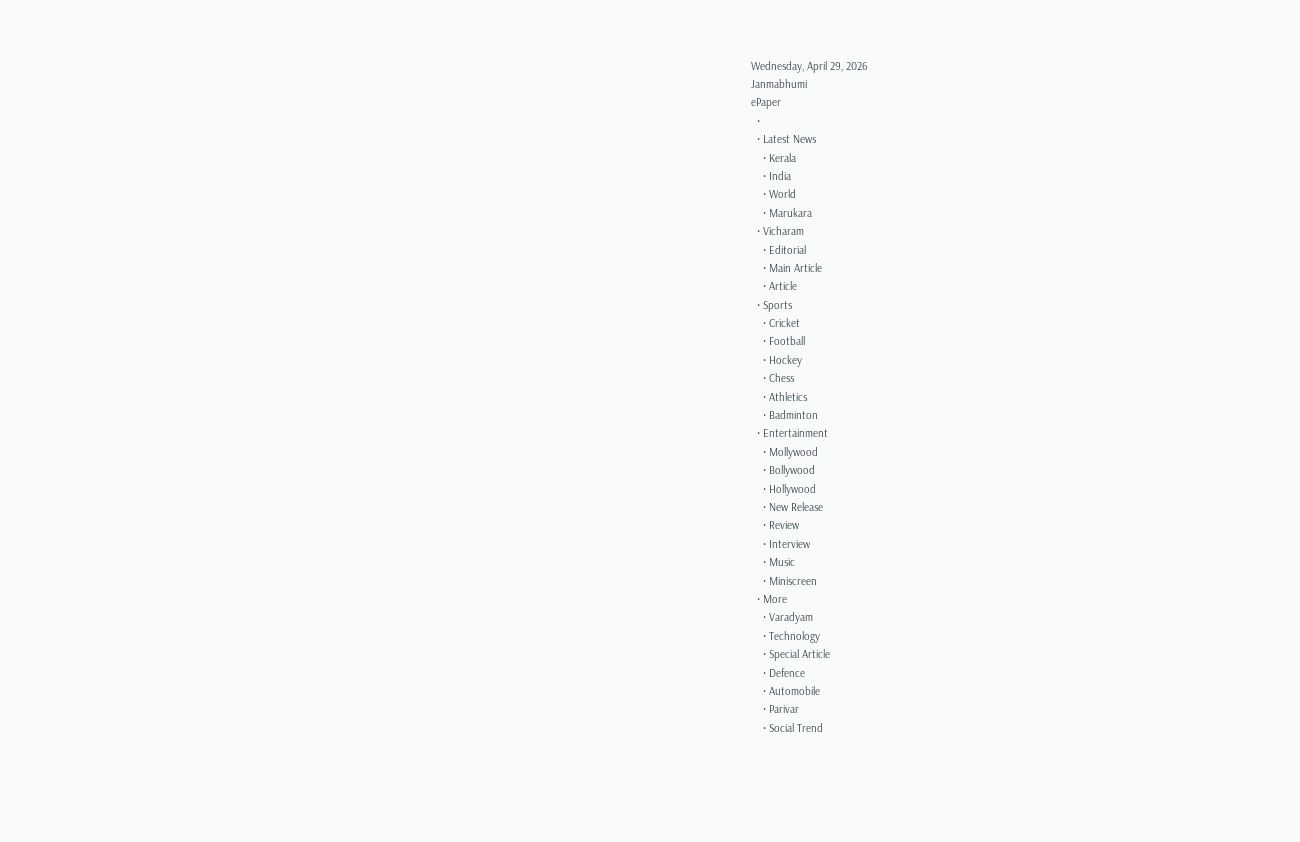Wednesday, April 29, 2026
Janmabhumi
ePaper
  •
  • Latest News
    • Kerala
    • India
    • World
    • Marukara
  • Vicharam
    • Editorial
    • Main Article
    • Article
  • Sports
    • Cricket
    • Football
    • Hockey
    • Chess
    • Athletics
    • Badminton
  • Entertainment
    • Mollywood
    • Bollywood
    • Hollywood
    • New Release
    • Review
    • Interview
    • Music
    • Miniscreen
  • More
    • Varadyam
    • Technology
    • Special Article
    • Defence
    • Automobile
    • Parivar
    • Social Trend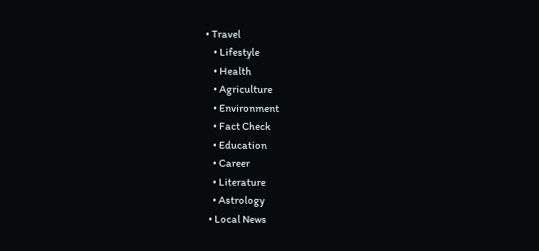• Travel
    • Lifestyle
    • Health
    • Agriculture
    • Environment
    • Fact Check
    • Education
    • Career
    • Literature
    • Astrology
  • Local News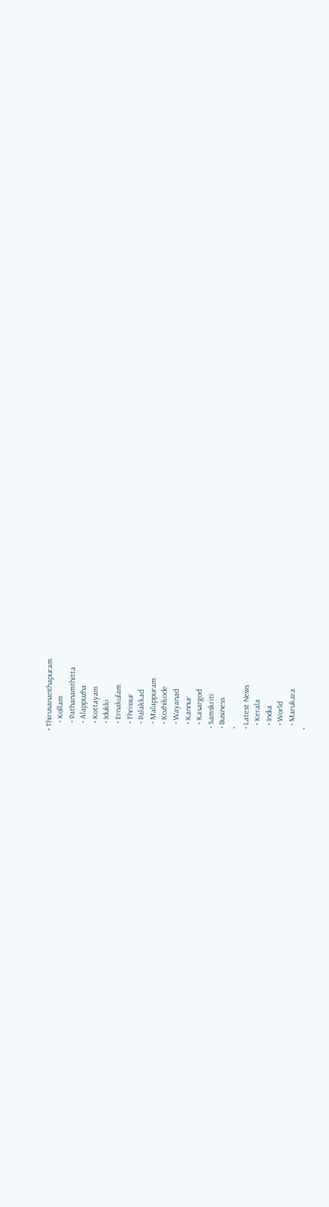• Thiruvananthapuram
    • Kollam
    • Pathanamthitta
    • Alappuzha
    • Kottayam
    • Idukki
    • Ernakulam
    • Thrissur
    • Palakkad
    • Malappuram
    • Kozhikode
    • Wayanad
    • Kannur
    • Kasargod
  • Samskriti
  • Business
  •
  • Latest News
    • Kerala
    • India
    • World
    • Marukara
  •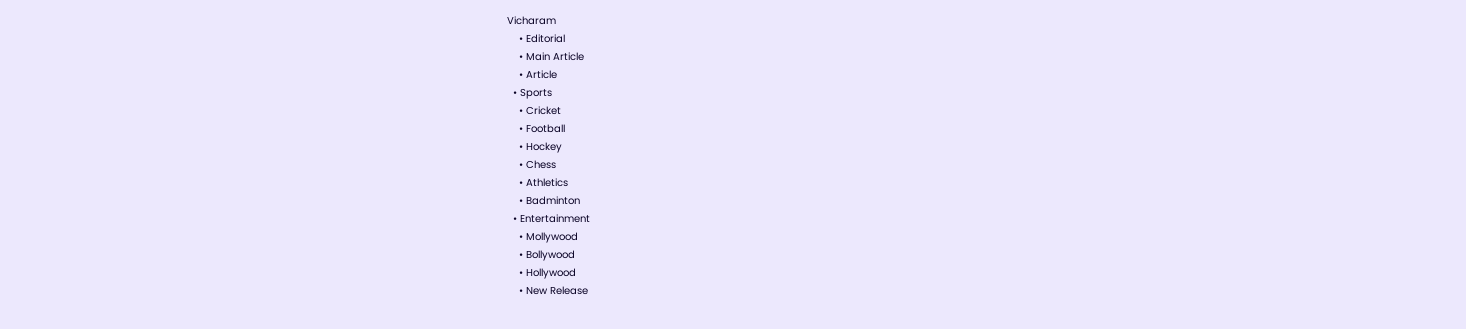Vicharam
    • Editorial
    • Main Article
    • Article
  • Sports
    • Cricket
    • Football
    • Hockey
    • Chess
    • Athletics
    • Badminton
  • Entertainment
    • Mollywood
    • Bollywood
    • Hollywood
    • New Release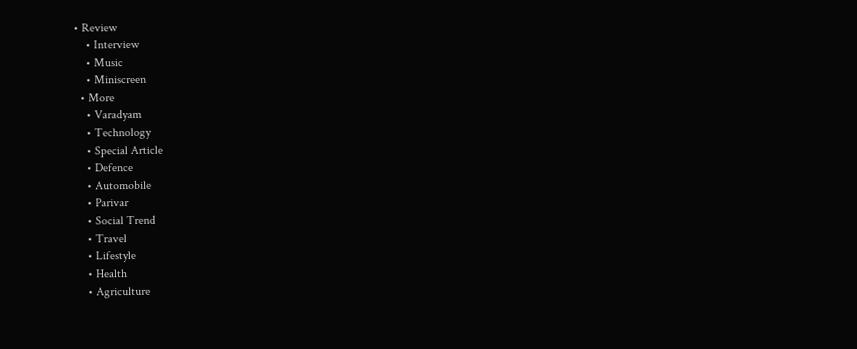• Review
    • Interview
    • Music
    • Miniscreen
  • More
    • Varadyam
    • Technology
    • Special Article
    • Defence
    • Automobile
    • Parivar
    • Social Trend
    • Travel
    • Lifestyle
    • Health
    • Agriculture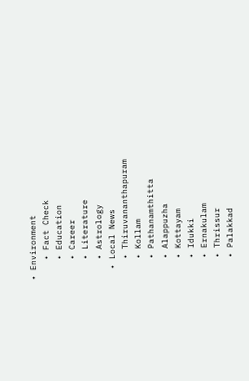• Environment
    • Fact Check
    • Education
    • Career
    • Literature
    • Astrology
  • Local News
    • Thiruvananthapuram
    • Kollam
    • Pathanamthitta
    • Alappuzha
    • Kottayam
    • Idukki
    • Ernakulam
    • Thrissur
    • Palakkad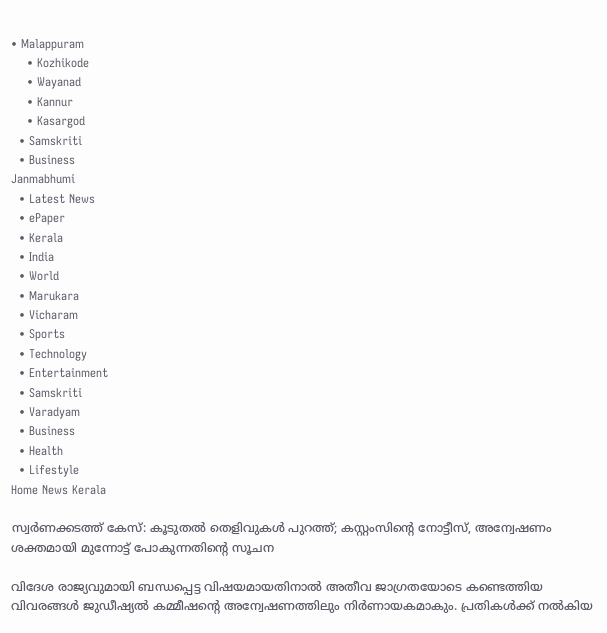• Malappuram
    • Kozhikode
    • Wayanad
    • Kannur
    • Kasargod
  • Samskriti
  • Business
Janmabhumi
  • Latest News
  • ePaper
  • Kerala
  • India
  • World
  • Marukara
  • Vicharam
  • Sports
  • Technology
  • Entertainment
  • Samskriti
  • Varadyam
  • Business
  • Health
  • Lifestyle
Home News Kerala

സ്വര്‍ണക്കടത്ത് കേസ്: കൂടുതല്‍ തെളിവുകള്‍ പുറത്ത്; കസ്റ്റംസിന്റെ നോട്ടീസ്‌, അന്വേഷണം ശക്തമായി മുന്നോട്ട് പോകുന്നതിന്റെ സൂചന

വിദേശ രാജ്യവുമായി ബന്ധപ്പെട്ട വിഷയമായതിനാല്‍ അതീവ ജാഗ്രതയോടെ കണ്ടെത്തിയ വിവരങ്ങള്‍ ജുഡീഷ്യല്‍ കമ്മീഷന്റെ അന്വേഷണത്തിലും നിര്‍ണായകമാകും. പ്രതികള്‍ക്ക് നല്‍കിയ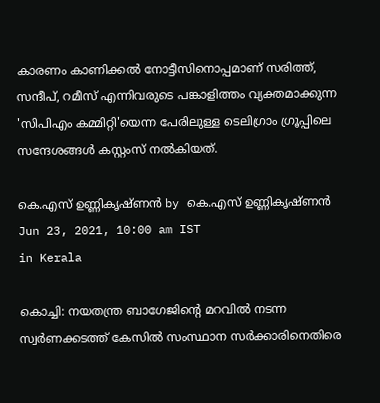കാരണം കാണിക്കല്‍ നോട്ടീസിനൊപ്പമാണ് സരിത്ത്, സന്ദീപ്, റമീസ് എന്നിവരുടെ പങ്കാളിത്തം വ്യക്തമാക്കുന്ന 'സിപിഎം കമ്മിറ്റി'യെന്ന പേരിലുള്ള ടെലിഗ്രാം ഗ്രൂപ്പിലെ സന്ദേശങ്ങള്‍ കസ്റ്റംസ് നല്‍കിയത്.

കെ.എസ് ഉണ്ണികൃഷ്ണൻ by കെ.എസ് ഉണ്ണികൃഷ്ണൻ
Jun 23, 2021, 10:00 am IST
in Kerala

കൊച്ചി: നയതന്ത്ര ബാഗേജിന്റെ മറവില്‍ നടന്ന സ്വര്‍ണക്കടത്ത് കേസില്‍ സംസ്ഥാന സര്‍ക്കാരിനെതിരെ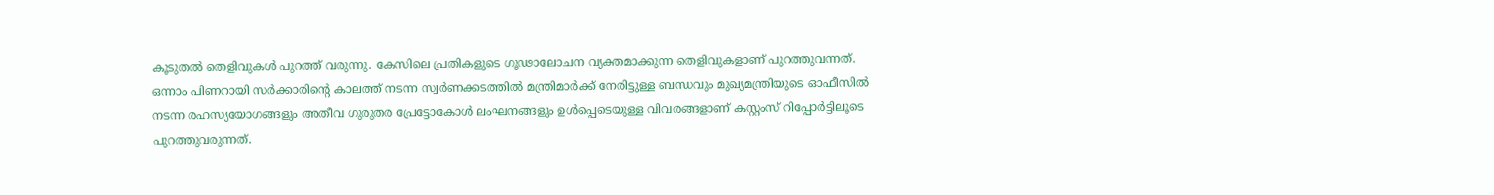കൂടുതല്‍ തെളിവുകള്‍ പുറത്ത് വരുന്നു. കേസിലെ പ്രതികളുടെ ഗൂഢാലോചന വ്യക്തമാക്കുന്ന തെളിവുകളാണ് പുറത്തുവന്നത്. ഒന്നാം പിണറായി സര്‍ക്കാരിന്റെ കാലത്ത് നടന്ന സ്വര്‍ണക്കടത്തില്‍ മന്ത്രിമാര്‍ക്ക് നേരിട്ടുള്ള ബന്ധവും മുഖ്യമന്ത്രിയുടെ ഓഫീസില്‍ നടന്ന രഹസ്യയോഗങ്ങളും അതീവ ഗുരുതര പ്രേട്ടോകോള്‍ ലംഘനങ്ങളും ഉള്‍പ്പെടെയുള്ള വിവരങ്ങളാണ് കസ്റ്റംസ് റിപ്പോര്‍ട്ടിലൂടെ പുറത്തുവരുന്നത്.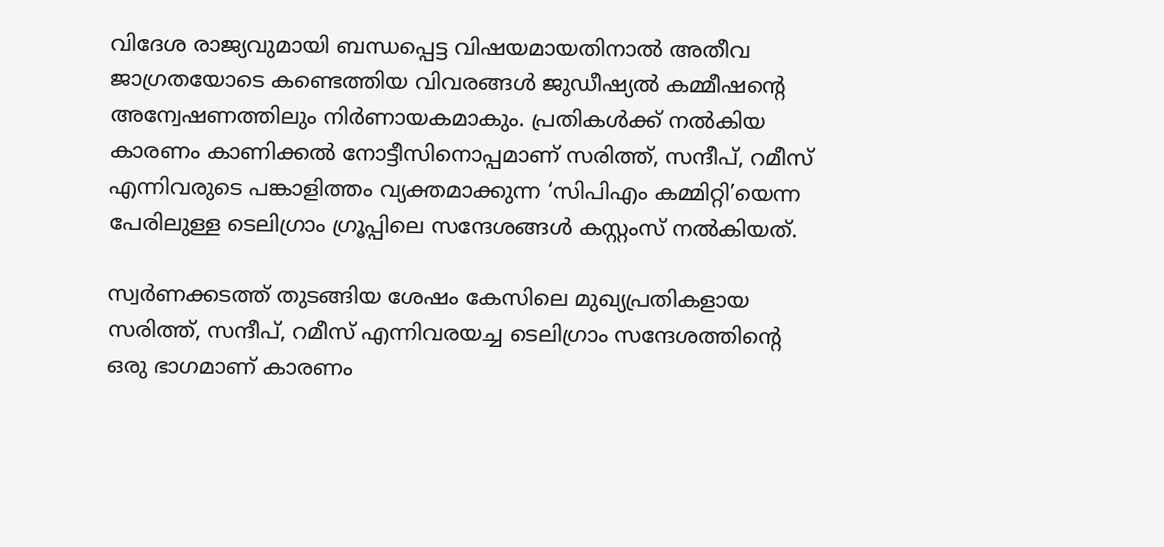വിദേശ രാജ്യവുമായി ബന്ധപ്പെട്ട വിഷയമായതിനാല്‍ അതീവ ജാഗ്രതയോടെ കണ്ടെത്തിയ വിവരങ്ങള്‍ ജുഡീഷ്യല്‍ കമ്മീഷന്റെ അന്വേഷണത്തിലും നിര്‍ണായകമാകും. പ്രതികള്‍ക്ക് നല്‍കിയ കാരണം കാണിക്കല്‍ നോട്ടീസിനൊപ്പമാണ് സരിത്ത്, സന്ദീപ്, റമീസ് എന്നിവരുടെ പങ്കാളിത്തം വ്യക്തമാക്കുന്ന ‘സിപിഎം കമ്മിറ്റി’യെന്ന പേരിലുള്ള ടെലിഗ്രാം ഗ്രൂപ്പിലെ സന്ദേശങ്ങള്‍ കസ്റ്റംസ് നല്‍കിയത്.

സ്വര്‍ണക്കടത്ത് തുടങ്ങിയ ശേഷം കേസിലെ മുഖ്യപ്രതികളായ സരിത്ത്, സന്ദീപ്, റമീസ് എന്നിവരയച്ച ടെലിഗ്രാം സന്ദേശത്തിന്റെ ഒരു ഭാഗമാണ് കാരണം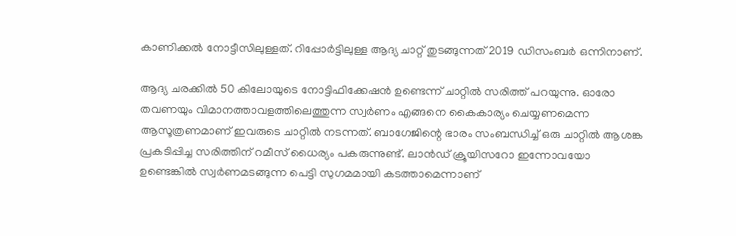കാണിക്കല്‍ നോട്ടീസിലുള്ളത്. റിപ്പോര്‍ട്ടിലുള്ള ആദ്യ ചാറ്റ് തുടങ്ങുന്നത് 2019 ഡിസംബര്‍ ഒന്നിനാണ്.

ആദ്യ ചരക്കില്‍ 50 കിലോയുടെ നോട്ടിഫിക്കേഷന്‍ ഉണ്ടെന്ന് ചാറ്റില്‍ സരിത്ത് പറയുന്നു. ഓരോ തവണയും വിമാനത്താവളത്തിലെത്തുന്ന സ്വര്‍ണം എങ്ങനെ കൈകാര്യം ചെയ്യണമെന്ന ആസൂത്രണമാണ് ഇവരുടെ ചാറ്റില്‍ നടന്നത്. ബാഗേജിന്റെ ഭാരം സംബന്ധിച്ച് ഒരു ചാറ്റില്‍ ആശങ്ക പ്രകടിപ്പിച്ച സരിത്തിന് റമീസ് ധൈര്യം പകരുന്നുണ്ട്. ലാന്‍ഡ് ക്രൂയിസറോ ഇന്നോവയോ ഉണ്ടെങ്കില്‍ സ്വര്‍ണമടങ്ങുന്ന പെട്ടി സുഗമമായി കടത്താമെന്നാണ്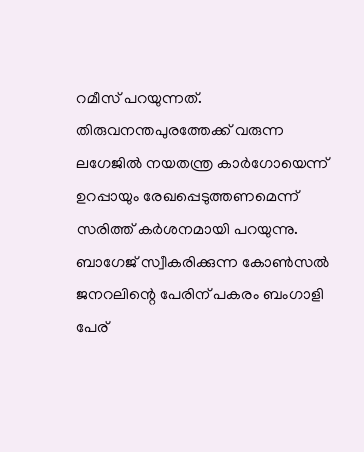റമീസ് പറയുന്നത്. തിരുവനന്തപുരത്തേക്ക് വരുന്ന ലഗേജില്‍ നയതന്ത്ര കാര്‍ഗോയെന്ന് ഉറപ്പായും രേഖപ്പെടുത്തണമെന്ന് സരിത്ത് കര്‍ശനമായി പറയുന്നു. ബാഗേജ് സ്വീകരിക്കുന്ന കോണ്‍സല്‍ ജനറലിന്റെ പേരിന് പകരം ബംഗാളി പേര്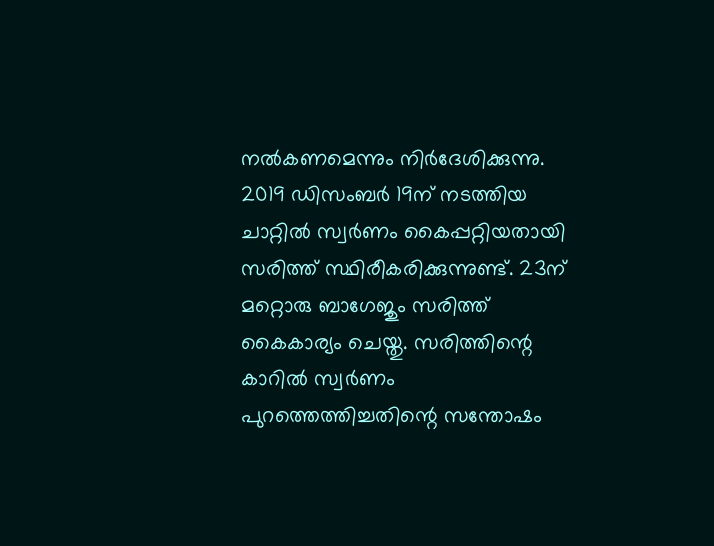നല്‍കണമെന്നും നിര്‍ദേശിക്കുന്നു. 2019 ഡിസംബര്‍ 19ന് നടത്തിയ ചാറ്റില്‍ സ്വര്‍ണം കൈപ്പറ്റിയതായി സരിത്ത് സ്ഥിരീകരിക്കുന്നുണ്ട്. 23ന് മറ്റൊരു ബാഗേജും സരിത്ത് കൈകാര്യം ചെയ്തു. സരിത്തിന്റെ കാറില്‍ സ്വര്‍ണം പുറത്തെത്തിച്ചതിന്റെ സന്തോഷം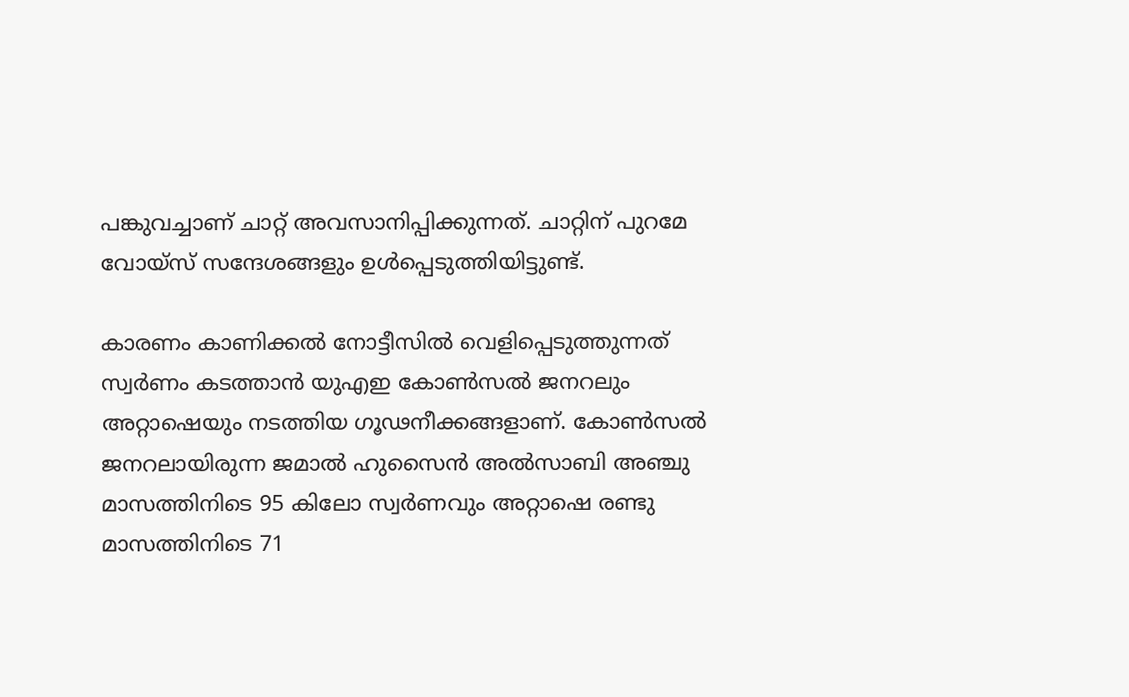പങ്കുവച്ചാണ് ചാറ്റ് അവസാനിപ്പിക്കുന്നത്. ചാറ്റിന് പുറമേ വോയ്സ് സന്ദേശങ്ങളും ഉള്‍പ്പെടുത്തിയിട്ടുണ്ട്.

കാരണം കാണിക്കല്‍ നോട്ടീസില്‍ വെളിപ്പെടുത്തുന്നത് സ്വര്‍ണം കടത്താന്‍ യുഎഇ കോണ്‍സല്‍ ജനറലും അറ്റാഷെയും നടത്തിയ ഗൂഢനീക്കങ്ങളാണ്. കോണ്‍സല്‍ ജനറലായിരുന്ന ജമാല്‍ ഹുസൈന്‍ അല്‍സാബി അഞ്ചു മാസത്തിനിടെ 95 കിലോ സ്വര്‍ണവും അറ്റാഷെ രണ്ടു മാസത്തിനിടെ 71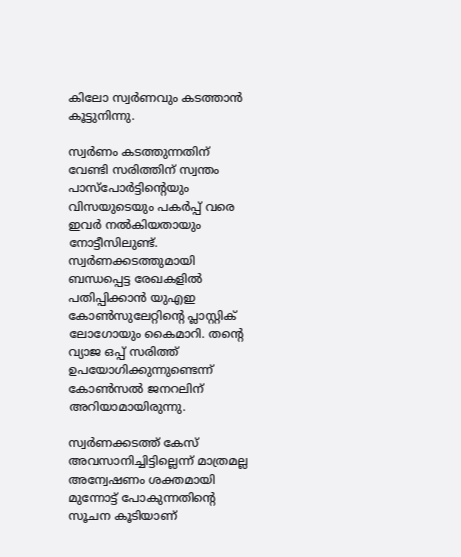കിലോ സ്വര്‍ണവും കടത്താന്‍ കൂട്ടുനിന്നു.

സ്വര്‍ണം കടത്തുന്നതിന് വേണ്ടി സരിത്തിന് സ്വന്തം പാസ്പോര്‍ട്ടിന്റെയും വിസയുടെയും പകര്‍പ്പ് വരെ ഇവര്‍ നല്‍കിയതായും നോട്ടീസിലുണ്ട്. സ്വര്‍ണക്കടത്തുമായി ബന്ധപ്പെട്ട രേഖകളില്‍ പതിപ്പിക്കാന്‍ യുഎഇ കോണ്‍സുലേറ്റിന്റെ പ്ലാസ്റ്റിക് ലോഗോയും കൈമാറി. തന്റെ വ്യാജ ഒപ്പ് സരിത്ത് ഉപയോഗിക്കുന്നുണ്ടെന്ന് കോണ്‍സല്‍ ജനറലിന് അറിയാമായിരുന്നു.

സ്വര്‍ണക്കടത്ത് കേസ് അവസാനിച്ചിട്ടില്ലെന്ന് മാത്രമല്ല അന്വേഷണം ശക്തമായി മുന്നോട്ട് പോകുന്നതിന്റെ സൂചന കൂടിയാണ്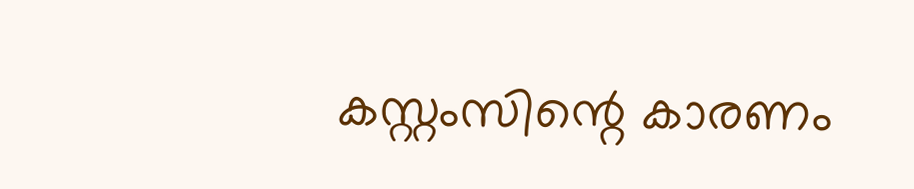കസ്റ്റംസിന്റെ കാരണം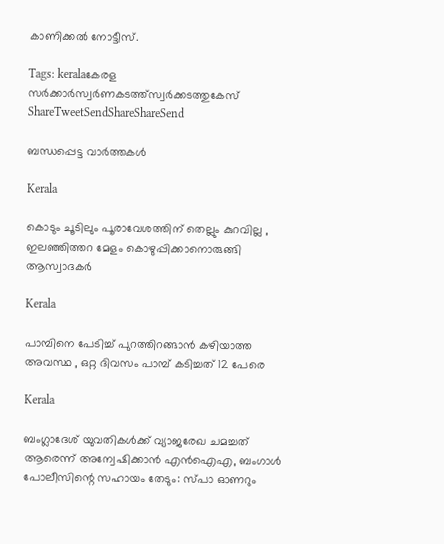കാണിക്കല്‍ നോട്ടീസ്.

Tags: keralaകേരള സര്‍ക്കാര്‍സ്വര്‍ണകടത്ത്സ്വര്‍ക്കടത്തുകേസ്
ShareTweetSendShareShareSend

ബന്ധപ്പെട്ട വാര്‍ത്തകള്‍

Kerala

കൊടും ചൂടിലും പൂരാവേശത്തിന് തെല്ലും കുറവില്ല , ഇലഞ്ഞിത്തറ മേളം കൊഴുപ്പിക്കാനൊരുങ്ങി ആസ്വാദകർ

Kerala

പാമ്പിനെ പേടിച്ച് പുറത്തിറങ്ങാൻ കഴിയാത്ത അവസ്ഥ , ഒറ്റ ദിവസം പാമ്പ് കടിച്ചത് 12 പേരെ

Kerala

ബംഗ്ലാദേശ് യുവതികൾക്ക് വ്യാജരേഖ ചമച്ചത് ആരെന്ന് അന്വേഷിക്കാൻ എൻഐഎ, ബംഗാൾ പോലീസിന്റെ സഹായം തേടും: സ്പാ ഓണറും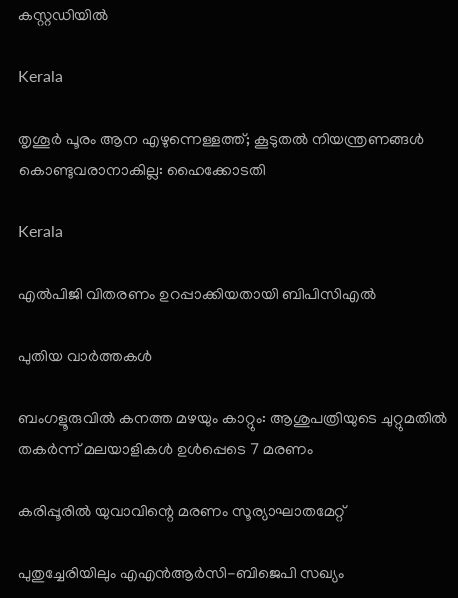കസ്റ്റഡിയിൽ

Kerala

തൃശൂർ പൂരം ആന എഴുന്നെള്ളത്ത്; കൂടുതൽ നിയന്ത്രണങ്ങൾ കൊണ്ടുവരാനാകില്ല: ഹൈക്കോടതി

Kerala

എല്‍പിജി വിതരണം ഉറപ്പാക്കിയതായി ബിപിസിഎല്‍

പുതിയ വാര്‍ത്തകള്‍

ബംഗളൂരുവില്‍ കനത്ത മഴയും കാറ്റും: ആശുപത്രിയുടെ ചുറ്റുമതില്‍ തകര്‍ന്ന് മലയാളികള്‍ ഉള്‍പ്പെടെ 7 മരണം

കരിപ്പൂരില്‍ യുവാവിന്റെ മരണം സൂര്യാഘാതമേറ്റ്

പുതുച്ചേരിയിലും എഎന്‍ആര്‍സി-ബിജെപി സഖ്യം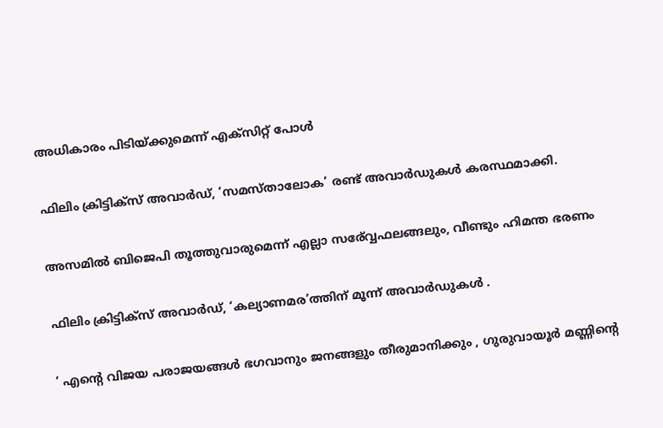അധികാരം പിടിയ്‌ക്കുമെന്ന് എക്സിറ്റ് പോള്‍

ഫിലിം ക്രിട്ടിക്സ് അവാർഡ്, ‘സമസ്താലോക’ രണ്ട് അവാർഡുകൾ കരസ്ഥമാക്കി.

അസമില്‍ ബിജെപി തൂത്തുവാരുമെന്ന് എല്ലാ സര‍്വ്വേഫലങ്ങലും, വീണ്ടും ഹിമന്ത ഭരണം

ഫിലിം ക്രിട്ടിക്സ് അവാർഡ്, ‘കല്യാണമര’ത്തിന് മൂന്ന് അവാർഡുകൾ .

‘ എന്റെ വിജയ പരാജയങ്ങൾ ഭഗവാനും ജനങ്ങളും തീരുമാനിക്കും , ഗുരുവായൂർ മണ്ണിന്റെ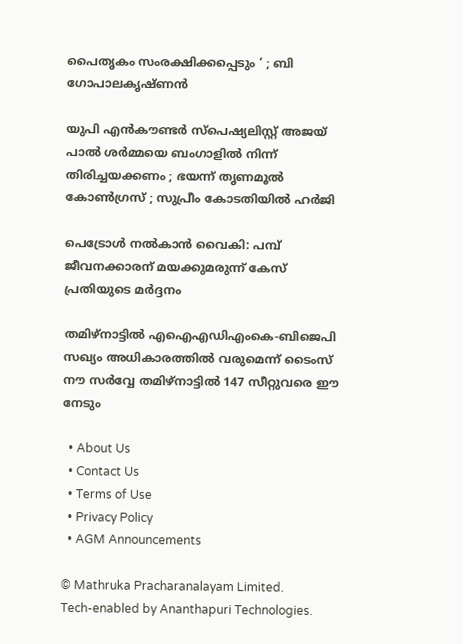പൈതൃകം സംരക്ഷിക്കപ്പെടും ‘ ; ബി ഗോപാലകൃഷ്ണൻ

യുപി എൻകൗണ്ടർ സ്പെഷ്യലിസ്റ്റ് അജയ് പാൽ ശർമ്മയെ ബംഗാളിൽ നിന്ന് തിരിച്ചയക്കണം ; ഭയന്ന് തൃണമൂൽ കോൺഗ്രസ് ; സുപ്രീം കോടതിയിൽ ഹർജി

പെട്രോള്‍ നല്‍കാന്‍ വൈകി: പമ്പ് ജീവനക്കാരന് മയക്കുമരുന്ന് കേസ് പ്രതിയുടെ മര്‍ദ്ദനം

തമിഴ്നാട്ടില്‍ എഐഎഡിഎംകെ-ബിജെപി സഖ്യം അധികാരത്തില്‍ വരുമെന്ന് ടൈംസ് നൗ സര്‍വ്വേ തമിഴ്നാട്ടില്‍ 147 സീറ്റുവരെ ഈ നേടും

  • About Us
  • Contact Us
  • Terms of Use
  • Privacy Policy
  • AGM Announcements

© Mathruka Pracharanalayam Limited.
Tech-enabled by Ananthapuri Technologies.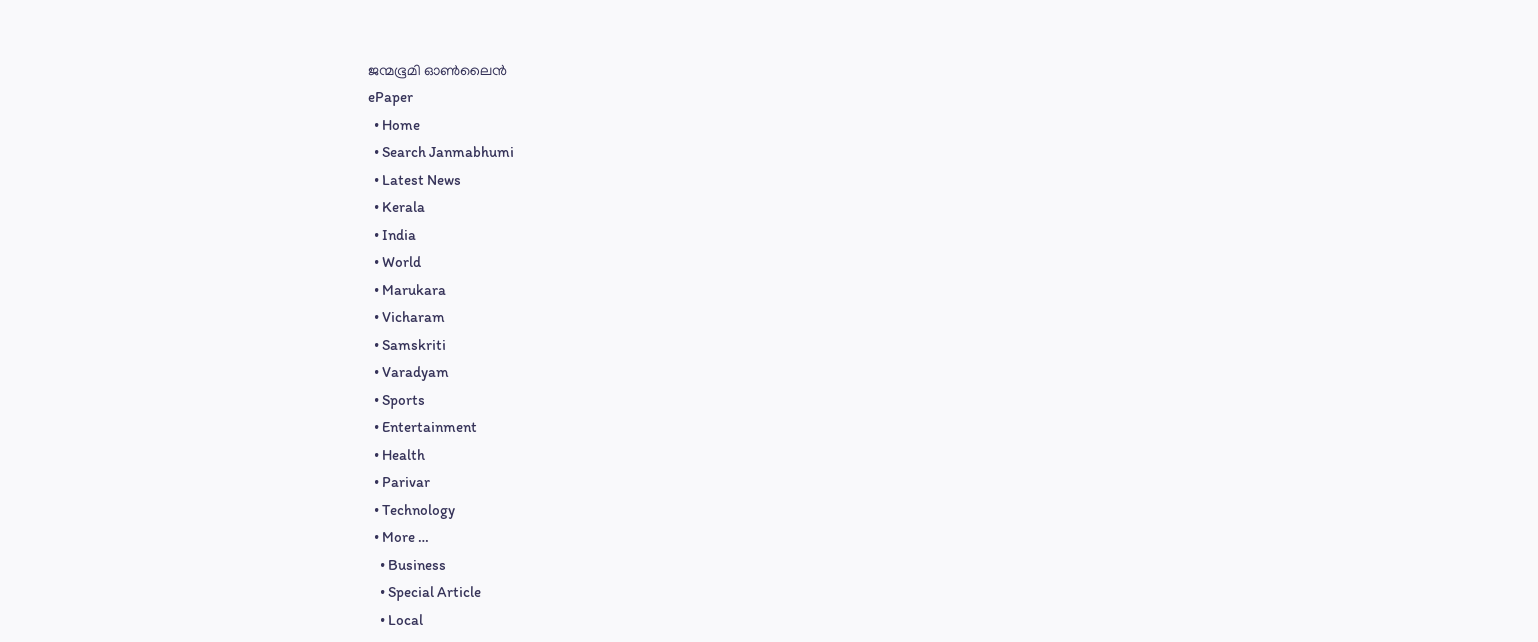ജന്മഭൂമി ഓണ്‍ലൈന്‍
ePaper
  • Home
  • Search Janmabhumi
  • Latest News
  • Kerala
  • India
  • World
  • Marukara
  • Vicharam
  • Samskriti
  • Varadyam
  • Sports
  • Entertainment
  • Health
  • Parivar
  • Technology
  • More …
    • Business
    • Special Article
    • Local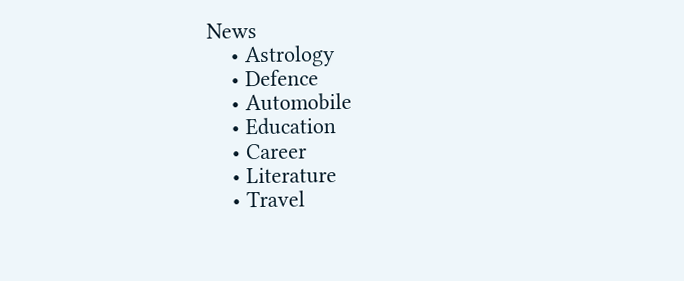News
    • Astrology
    • Defence
    • Automobile
    • Education
    • Career
    • Literature
    • Travel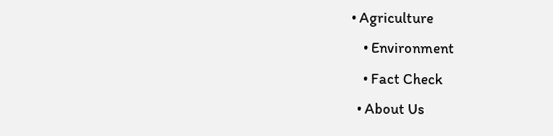• Agriculture
    • Environment
    • Fact Check
  • About Us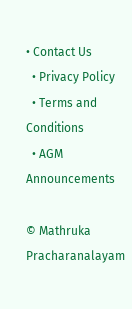• Contact Us
  • Privacy Policy
  • Terms and Conditions
  • AGM Announcements

© Mathruka Pracharanalayam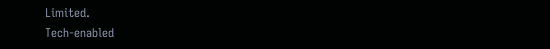Limited.
Tech-enabled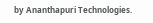by Ananthapuri Technologies.